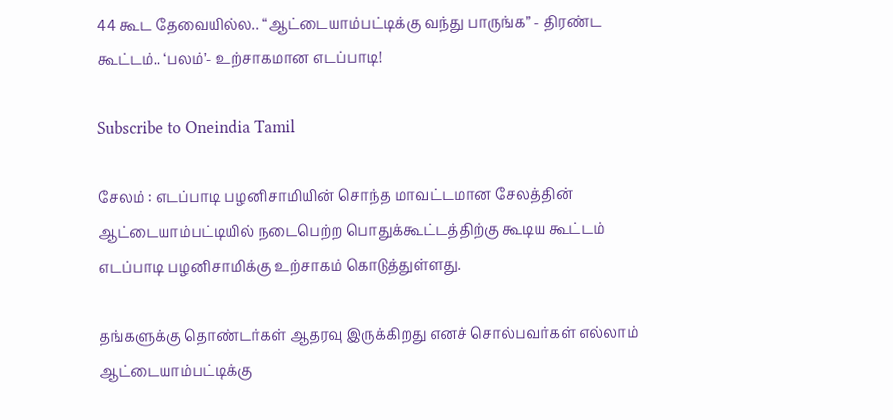44 கூட தேவையில்ல.. “ஆட்டையாம்பட்டிக்கு வந்து பாருங்க” - திரண்ட கூட்டம்.. ‘பலம்’- உற்சாகமான எடப்பாடி!

Subscribe to Oneindia Tamil

சேலம் : எடப்பாடி பழனிசாமியின் சொந்த மாவட்டமான சேலத்தின் ஆட்டையாம்பட்டியில் நடைபெற்ற பொதுக்கூட்டத்திற்கு கூடிய கூட்டம் எடப்பாடி பழனிசாமிக்கு உற்சாகம் கொடுத்துள்ளது.

தங்களுக்கு தொண்டர்கள் ஆதரவு இருக்கிறது எனச் சொல்பவர்கள் எல்லாம் ஆட்டையாம்பட்டிக்கு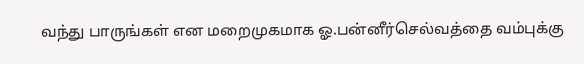வந்து பாருங்கள் என மறைமுகமாக ஓ.பன்னீர்செல்வத்தை வம்புக்கு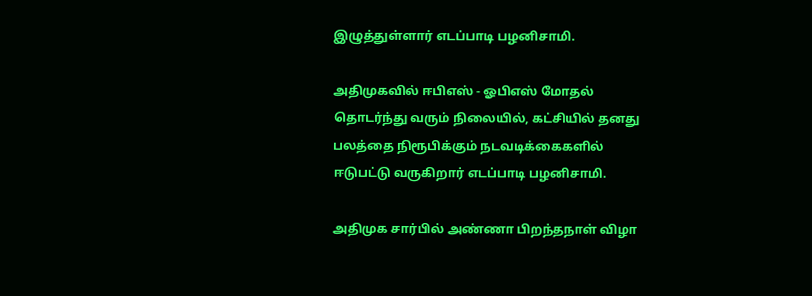இழுத்துள்ளார் எடப்பாடி பழனிசாமி.

அதிமுகவில் ஈபிஎஸ் - ஓபிஎஸ் மோதல் தொடர்ந்து வரும் நிலையில், கட்சியில் தனது பலத்தை நிரூபிக்கும் நடவடிக்கைகளில் ஈடுபட்டு வருகிறார் எடப்பாடி பழனிசாமி.

அதிமுக சார்பில் அண்ணா பிறந்தநாள் விழா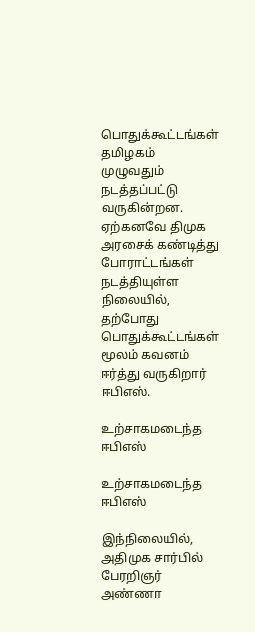பொதுக்கூட்டங்கள் தமிழகம் முழுவதும் நடத்தப்பட்டு வருகின்றன. ஏற்கனவே திமுக அரசைக் கண்டித்து போராட்டங்கள் நடத்தியுள்ள நிலையில், தற்போது பொதுக்கூட்டங்கள் மூலம் கவனம் ஈர்த்து வருகிறார் ஈபிஎஸ்.

உற்சாகமடைந்த ஈபிஎஸ்

உற்சாகமடைந்த ஈபிஎஸ்

இந்நிலையில், அதிமுக சார்பில் பேரறிஞர் அண்ணா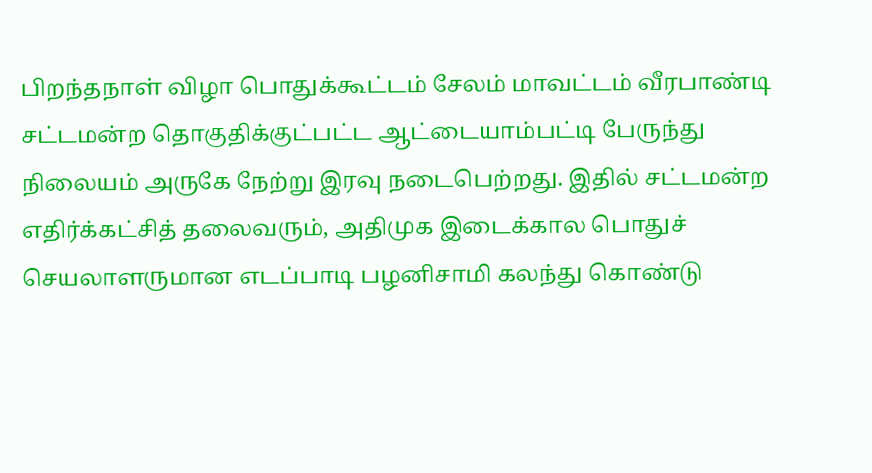பிறந்தநாள் விழா பொதுக்கூட்டம் சேலம் மாவட்டம் வீரபாண்டி சட்டமன்ற தொகுதிக்குட்பட்ட ஆட்டையாம்பட்டி பேருந்து நிலையம் அருகே நேற்று இரவு நடைபெற்றது. இதில் சட்டமன்ற எதிர்க்கட்சித் தலைவரும், அதிமுக இடைக்கால பொதுச் செயலாளருமான எடப்பாடி பழனிசாமி கலந்து கொண்டு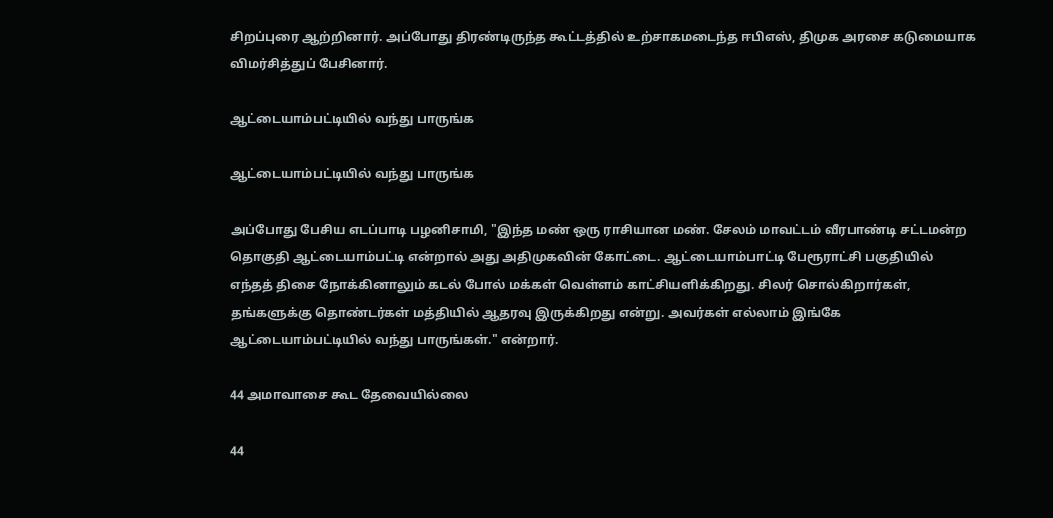சிறப்புரை ஆற்றினார். அப்போது திரண்டிருந்த கூட்டத்தில் உற்சாகமடைந்த ஈபிஎஸ், திமுக அரசை கடுமையாக விமர்சித்துப் பேசினார்.

ஆட்டையாம்பட்டியில் வந்து பாருங்க

ஆட்டையாம்பட்டியில் வந்து பாருங்க

அப்போது பேசிய எடப்பாடி பழனிசாமி, "இந்த மண் ஒரு ராசியான மண். சேலம் மாவட்டம் வீரபாண்டி சட்டமன்ற தொகுதி ஆட்டையாம்பட்டி என்றால் அது அதிமுகவின் கோட்டை. ஆட்டையாம்பாட்டி பேரூராட்சி பகுதியில் எந்தத் திசை நோக்கினாலும் கடல் போல் மக்கள் வெள்ளம் காட்சியளிக்கிறது. சிலர் சொல்கிறார்கள், தங்களுக்கு தொண்டர்கள் மத்தியில் ஆதரவு இருக்கிறது என்று. அவர்கள் எல்லாம் இங்கே ஆட்டையாம்பட்டியில் வந்து பாருங்கள்." என்றார்.

44 அமாவாசை கூட தேவையில்லை

44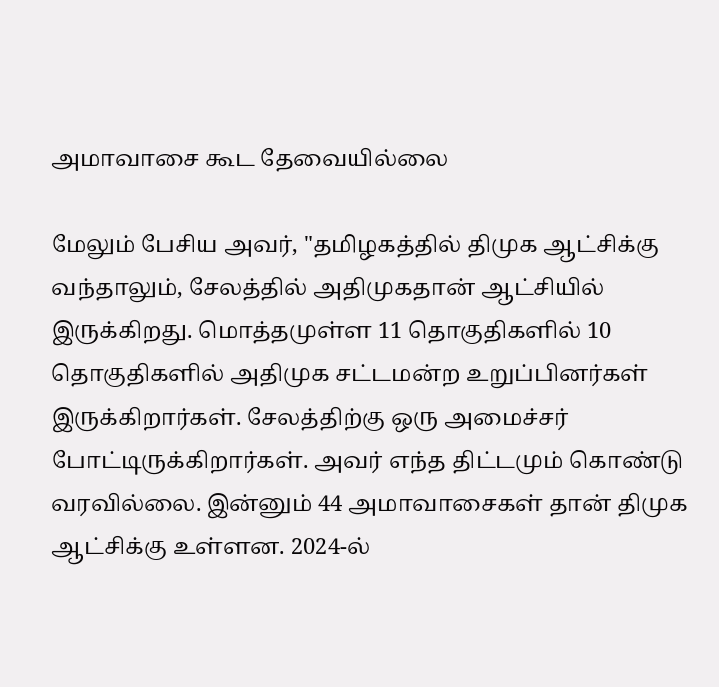அமாவாசை கூட தேவையில்லை

மேலும் பேசிய அவர், "தமிழகத்தில் திமுக ஆட்சிக்கு வந்தாலும், சேலத்தில் அதிமுகதான் ஆட்சியில் இருக்கிறது. மொத்தமுள்ள 11 தொகுதிகளில் 10 தொகுதிகளில் அதிமுக சட்டமன்ற உறுப்பினர்கள் இருக்கிறார்கள். சேலத்திற்கு ஒரு அமைச்சர் போட்டிருக்கிறார்கள். அவர் எந்த திட்டமும் கொண்டு வரவில்லை. இன்னும் 44 அமாவாசைகள் தான் திமுக ஆட்சிக்கு உள்ளன. 2024-ல்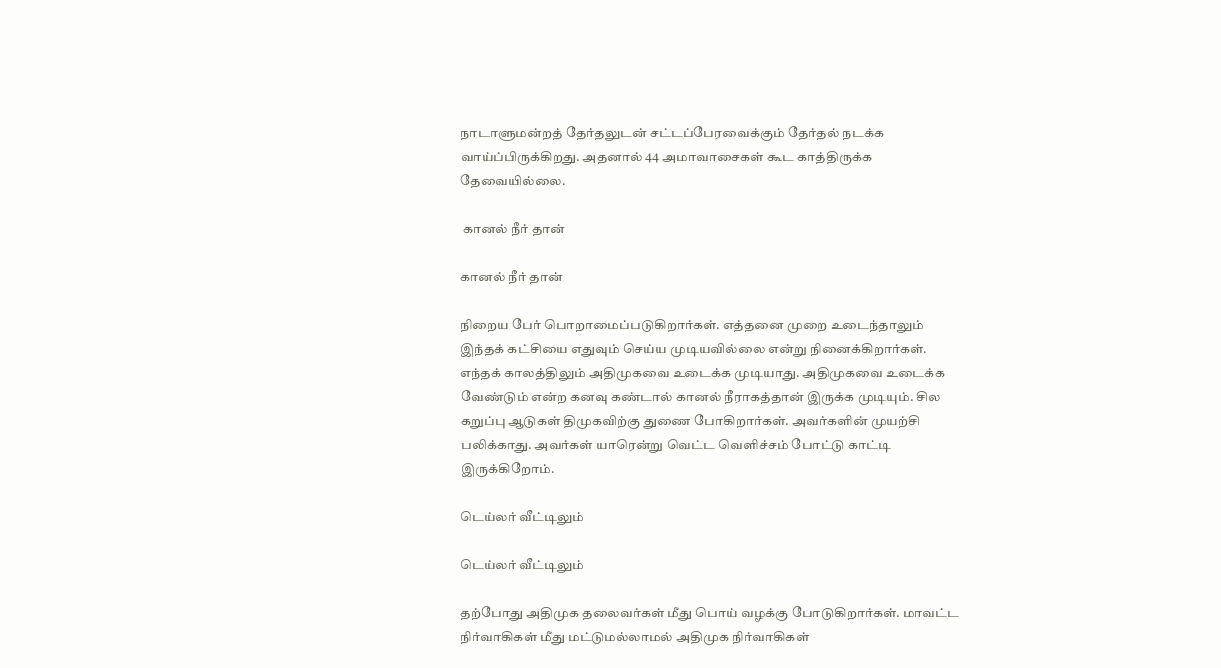நாடாளுமன்றத் தேர்தலுடன் சட்டப்பேரவைக்கும் தேர்தல் நடக்க வாய்ப்பிருக்கிறது. அதனால் 44 அமாவாசைகள் கூட காத்திருக்க தேவையில்லை.

 கானல் நீர் தான்

கானல் நீர் தான்

நிறைய பேர் பொறாமைப்படுகிறார்கள். எத்தனை முறை உடைந்தாலும் இந்தக் கட்சியை எதுவும் செய்ய முடியவில்லை என்று நினைக்கிறார்கள். எந்தக் காலத்திலும் அதிமுகவை உடைக்க முடியாது. அதிமுகவை உடைக்க வேண்டும் என்ற கனவு கண்டால் கானல் நீராகத்தான் இருக்க முடியும். சில கறுப்பு ஆடுகள் திமுகவிற்கு துணை போகிறார்கள். அவர்களின் முயற்சி பலிக்காது. அவர்கள் யாரென்று வெட்ட வெளிச்சம் போட்டு காட்டி இருக்கிறோம்.

டெய்லர் வீட்டிலும்

டெய்லர் வீட்டிலும்

தற்போது அதிமுக தலைவர்கள் மீது பொய் வழக்கு போடுகிறார்கள். மாவட்ட நிர்வாகிகள் மீது மட்டுமல்லாமல் அதிமுக நிர்வாகிகள்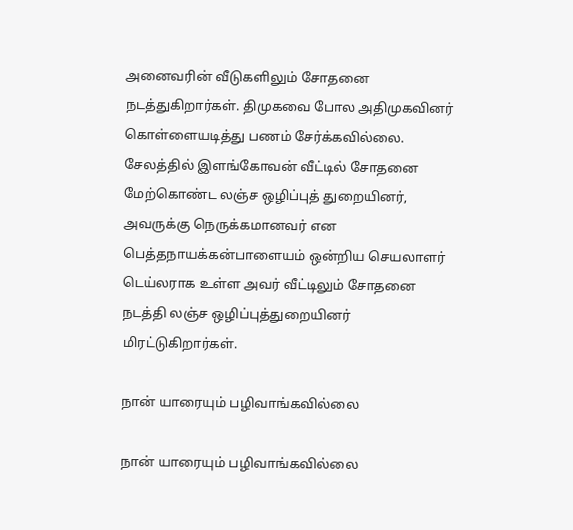அனைவரின் வீடுகளிலும் சோதனை நடத்துகிறார்கள். திமுகவை போல அதிமுகவினர் கொள்ளையடித்து பணம் சேர்க்கவில்லை. சேலத்தில் இளங்கோவன் வீட்டில் சோதனை மேற்கொண்ட லஞ்ச ஒழிப்புத் துறையினர், அவருக்கு நெருக்கமானவர் என பெத்தநாயக்கன்பாளையம் ஒன்றிய செயலாளர் டெய்லராக உள்ள அவர் வீட்டிலும் சோதனை நடத்தி லஞ்ச ஒழிப்புத்துறையினர் மிரட்டுகிறார்கள்.

நான் யாரையும் பழிவாங்கவில்லை

நான் யாரையும் பழிவாங்கவில்லை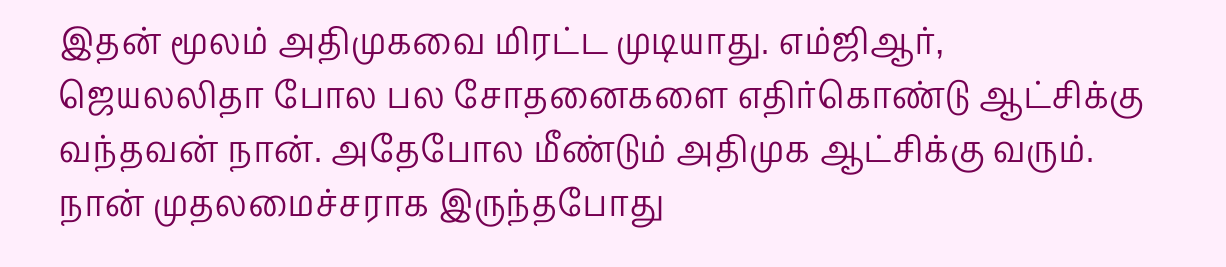இதன் மூலம் அதிமுகவை மிரட்ட முடியாது. எம்ஜிஆர், ஜெயலலிதா போல பல சோதனைகளை எதிர்கொண்டு ஆட்சிக்கு வந்தவன் நான். அதேபோல மீண்டும் அதிமுக ஆட்சிக்கு வரும். நான் முதலமைச்சராக இருந்தபோது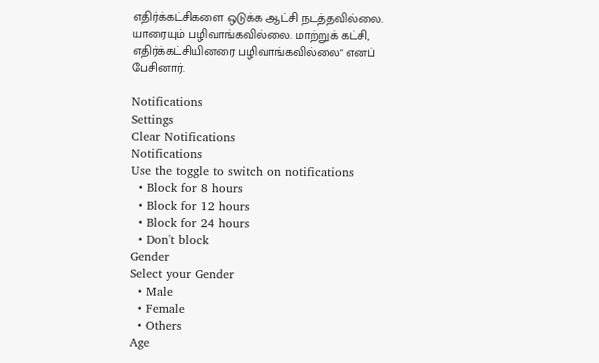எதிர்க்கட்சிகளை ஒடுக்க ஆட்சி நடத்தவில்லை. யாரையும் பழிவாங்கவில்லை. மாற்றுக் கட்சி, எதிர்க்கட்சியினரை பழிவாங்கவில்லை" எனப் பேசினார்.

Notifications
Settings
Clear Notifications
Notifications
Use the toggle to switch on notifications
  • Block for 8 hours
  • Block for 12 hours
  • Block for 24 hours
  • Don't block
Gender
Select your Gender
  • Male
  • Female
  • Others
Age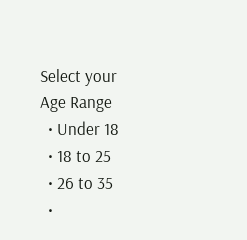Select your Age Range
  • Under 18
  • 18 to 25
  • 26 to 35
  •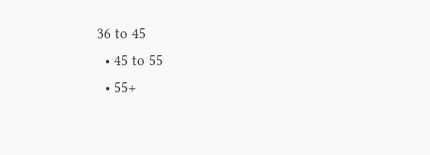36 to 45
  • 45 to 55
  • 55+